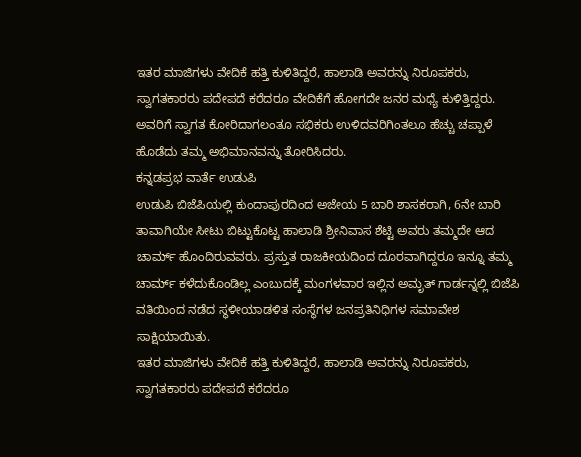ಇತರ ಮಾಜಿಗಳು ವೇದಿಕೆ ಹತ್ತಿ ಕುಳಿತಿದ್ದರೆ, ಹಾಲಾಡಿ ಅವರನ್ನು ನಿರೂಪಕರು, ಸ್ವಾಗತಕಾರರು ಪದೇಪದೆ ಕರೆದರೂ ವೇದಿಕೆಗೆ ಹೋಗದೇ ಜನರ ಮಧ್ಯೆ ಕುಳಿತ್ತಿದ್ದರು. ಅವರಿಗೆ ಸ್ವಾಗತ ಕೋರಿದಾಗಲಂತೂ ಸಭಿಕರು ಉಳಿದವರಿಗಿಂತಲೂ ಹೆಚ್ಚು ಚಪ್ಪಾಳೆ ಹೊಡೆದು ತಮ್ಮ ಅಭಿಮಾನವನ್ನು ತೋರಿಸಿದರು.
ಕನ್ನಡಪ್ರಭ ವಾರ್ತೆ ಉಡುಪಿ
ಉಡುಪಿ ಬಿಜೆಪಿಯಲ್ಲಿ ಕುಂದಾಪುರದಿಂದ ಅಜೇಯ 5 ಬಾರಿ ಶಾಸಕರಾಗಿ, 6ನೇ ಬಾರಿ ತಾವಾಗಿಯೇ ಸೀಟು ಬಿಟ್ಟುಕೊಟ್ಟ ಹಾಲಾಡಿ ಶ್ರೀನಿವಾಸ ಶೆಟ್ಟಿ ಅವರು ತಮ್ಮದೇ ಆದ ಚಾರ್ಮ್ ಹೊಂದಿರುವವರು. ಪ್ರಸ್ತುತ ರಾಜಕೀಯದಿಂದ ದೂರವಾಗಿದ್ದರೂ ಇನ್ನೂ ತಮ್ಮ ಚಾರ್ಮ್ ಕಳೆದುಕೊಂಡಿಲ್ಲ ಎಂಬುದಕ್ಕೆ ಮಂಗಳವಾರ ಇಲ್ಲಿನ ಅಮೃತ್ ಗಾರ್ಡನ್ನಲ್ಲಿ ಬಿಜೆಪಿ ವತಿಯಿಂದ ನಡೆದ ಸ್ಥಳೀಯಾಡಳಿತ ಸಂಸ್ಥೆಗಳ ಜನಪ್ರತಿನಿಧಿಗಳ ಸಮಾವೇಶ ಸಾಕ್ಷಿಯಾಯಿತು.
ಇತರ ಮಾಜಿಗಳು ವೇದಿಕೆ ಹತ್ತಿ ಕುಳಿತಿದ್ದರೆ, ಹಾಲಾಡಿ ಅವರನ್ನು ನಿರೂಪಕರು, ಸ್ವಾಗತಕಾರರು ಪದೇಪದೆ ಕರೆದರೂ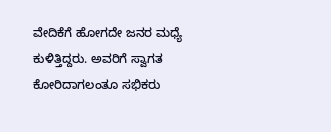ವೇದಿಕೆಗೆ ಹೋಗದೇ ಜನರ ಮಧ್ಯೆ ಕುಳಿತ್ತಿದ್ದರು. ಅವರಿಗೆ ಸ್ವಾಗತ ಕೋರಿದಾಗಲಂತೂ ಸಭಿಕರು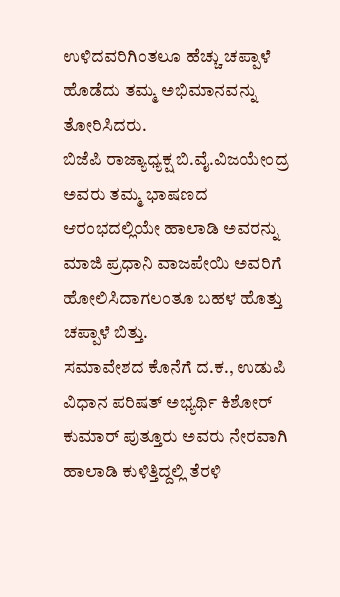ಉಳಿದವರಿಗಿಂತಲೂ ಹೆಚ್ಚು ಚಪ್ಪಾಳೆ ಹೊಡೆದು ತಮ್ಮ ಅಭಿಮಾನವನ್ನು ತೋರಿಸಿದರು.
ಬಿಜೆಪಿ ರಾಜ್ಯಾಧ್ಯಕ್ಷ ಬಿ.ವೈ.ವಿಜಯೇಂದ್ರ ಅವರು ತಮ್ಮ ಭಾಷಣದ ಆರಂಭದಲ್ಲಿಯೇ ಹಾಲಾಡಿ ಅವರನ್ನು ಮಾಜಿ ಪ್ರಧಾನಿ ವಾಜಪೇಯಿ ಅವರಿಗೆ ಹೋಲಿಸಿದಾಗಲಂತೂ ಬಹಳ ಹೊತ್ತು ಚಪ್ಪಾಳೆ ಬಿತ್ತು.
ಸಮಾವೇಶದ ಕೊನೆಗೆ ದ.ಕ., ಉಡುಪಿ ವಿಧಾನ ಪರಿಷತ್ ಅಭ್ಯರ್ಥಿ ಕಿಶೋರ್ ಕುಮಾರ್ ಪುತ್ತೂರು ಅವರು ನೇರವಾಗಿ ಹಾಲಾಡಿ ಕುಳಿತ್ತಿದ್ದಲ್ಲಿ ತೆರಳಿ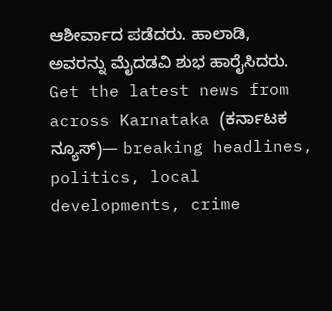ಆಶೀರ್ವಾದ ಪಡೆದರು. ಹಾಲಾಡಿ, ಅವರನ್ನು ಮೈದಡವಿ ಶುಭ ಹಾರೈಸಿದರು.
Get the latest news from across Karnataka (ಕರ್ನಾಟಕ ನ್ಯೂಸ್)— breaking headlines, politics, local developments, crime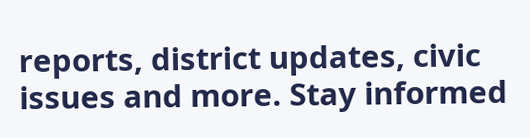reports, district updates, civic issues and more. Stay informed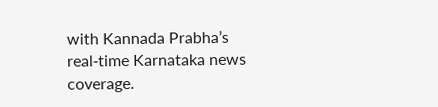with Kannada Prabha’s real‑time Karnataka news coverage.